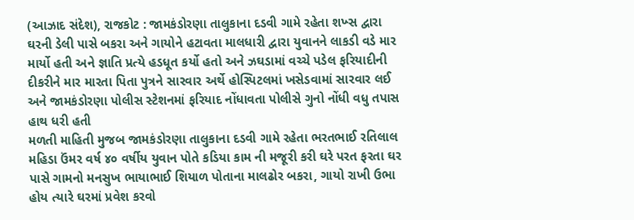(આઝાદ સંદેશ), રાજકોટ : જામકંડોરણા તાલુકાના દડવી ગામે રહેતા શખ્સ દ્વારા ઘરની ડેલી પાસે બકરા અને ગાયોને હટાવતા માલધારી દ્વારા યુવાનને લાકડી વડે માર માર્યો હતી અને જ્ઞાતિ પ્રત્યે હડધૂત કર્યો હતો અને ઝઘડામાં વચ્ચે પડેલ ફરિયાદીની દીકરીને માર મારતા પિતા પુત્રને સારવાર અર્થે હોસ્પિટલમાં ખસેડવામાં સારવાર લઈ અને જામકંડોરણા પોલીસ સ્ટેશનમાં ફરિયાદ નોંધાવતા પોલીસે ગુનો નોંધી વધુ તપાસ હાથ ધરી હતી
મળતી માહિતી મુજબ જામકંડોરણા તાલુકાના દડવી ગામે રહેતા ભરતભાઈ રતિલાલ મહિડા ઉંમર વર્ષ ૪૦ વર્ષીય યુવાન પોતે કડિયા કામ ની મજૂરી કરી ઘરે પરત ફરતા ઘર પાસે ગામનો મનસુખ ભાયાભાઈ શિયાળ પોતાના માલઢોર બકરા, ગાયો રાખી ઉભા હોય ત્યારે ઘરમાં પ્રવેશ કરવો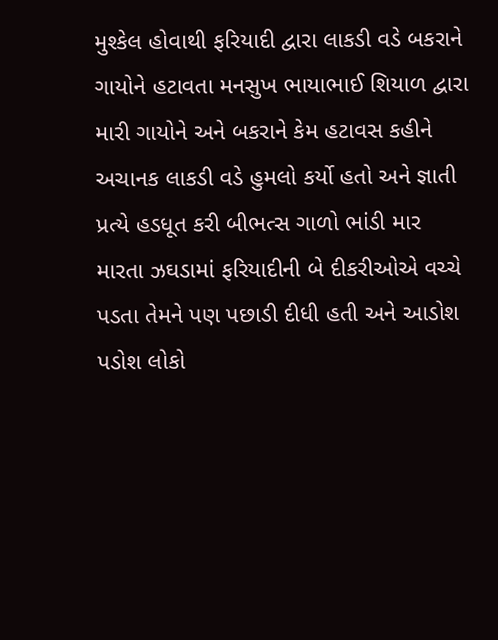મુશ્કેલ હોવાથી ફરિયાદી દ્વારા લાકડી વડે બકરાને ગાયોને હટાવતા મનસુખ ભાયાભાઈ શિયાળ દ્વારા મારી ગાયોને અને બકરાને કેમ હટાવસ કહીને અચાનક લાકડી વડે હુમલો કર્યો હતો અને જ્ઞાતી પ્રત્યે હડધૂત કરી બીભત્સ ગાળો ભાંડી માર મારતા ઝઘડામાં ફરિયાદીની બે દીકરીઓએ વચ્ચે પડતા તેમને પણ પછાડી દીધી હતી અને આડોશ પડોશ લોકો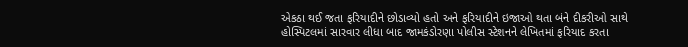એકઠા થઈ જતા ફરિયાદીને છોડાવ્યો હતો અને ફરિયાદીને ઇજાઓ થતા બંને દીકરીઓ સાથે હોસ્પિટલમાં સારવાર લીધા બાદ જામકંડોરણા પોલીસ સ્ટેશનને લેખિતમાં ફરિયાદ કરતા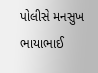પોલીસે મનસુખ ભાયાભાઈ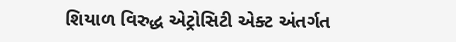શિયાળ વિરુદ્ધ એટ્રોસિટી એક્ટ અંતર્ગત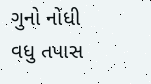ગુનો નોંધી વધુ તપાસ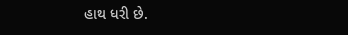હાથ ધરી છે.